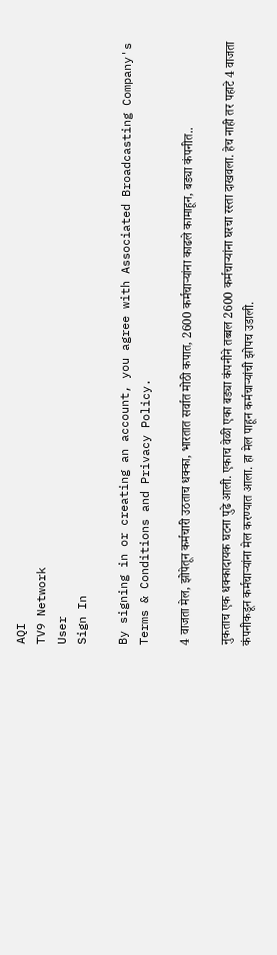AQI
TV9 Network
User
Sign In

By signing in or creating an account, you agree with Associated Broadcasting Company's Terms & Conditions and Privacy Policy.

4 वाजता मेल, झोपेतून कर्मचारी उठताच धक्का, भारतात सर्वात मोठी कपात, 2600 कर्मचाऱ्यांना काढले कामाहून, बड्या कंपनीत..

नुकताच एक धक्कादायक घटना पुढे आली. एकाच वेळी एका बड्या कंपनीने तब्बल 2600 कर्मचाऱ्यांना घरचा रस्ता दाखवला. हेच नाही तर पहाटे 4 वाजता कंपनीकडून कर्मचाऱ्यांना मेल करण्यात आला. हा मेल पाहून कर्मचाऱ्यांची झोपच उडाली.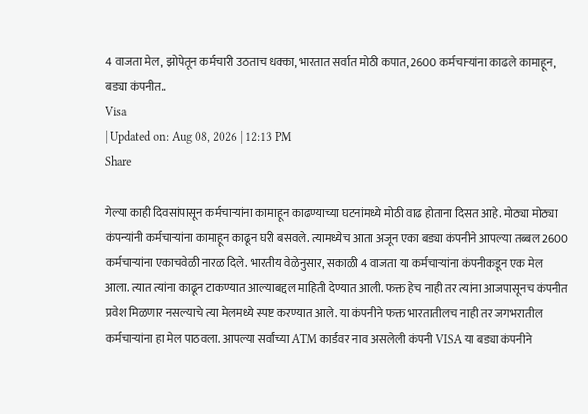4 वाजता मेल, झोपेतून कर्मचारी उठताच धक्का, भारतात सर्वात मोठी कपात, 2600 कर्मचाऱ्यांना काढले कामाहून, बड्या कंपनीत..
Visa
| Updated on: Aug 08, 2026 | 12:13 PM
Share

गेल्या काही दिवसांपासून कर्मचाऱ्यांना कामाहून काढण्याच्या घटनांमध्ये मोठी वाढ होताना दिसत आहे. मोठ्या मोठ्या कंपन्यांनी कर्मचाऱ्यांना कामाहून काढून घरी बसवले. त्यामध्येच आता अजून एका बड्या कंपनीने आपल्या तब्बल 2600 कर्मचाऱ्यांना एकाचवेळी नारळ दिले. भारतीय वेळेनुसार, सकाळी 4 वाजता या कर्मचाऱ्यांना कंपनीकडून एक मेल आला. त्यात त्यांना काढून टाकण्यात आल्याबद्दल माहिती देण्यात आली. फक्त हेच नाही तर त्यांना आजपासूनच कंपनीत प्रवेश मिळणार नसल्याचे त्या मेलमध्ये स्पष्ट करण्यात आले. या कंपनीने फक्त भारतातीलच नाही तर जगभरातील कर्मचाऱ्यांना हा मेल पाठवला. आपल्या सर्वांच्या ATM कार्डवर नाव असलेली कंपनी VISA या बड्या कंपनीने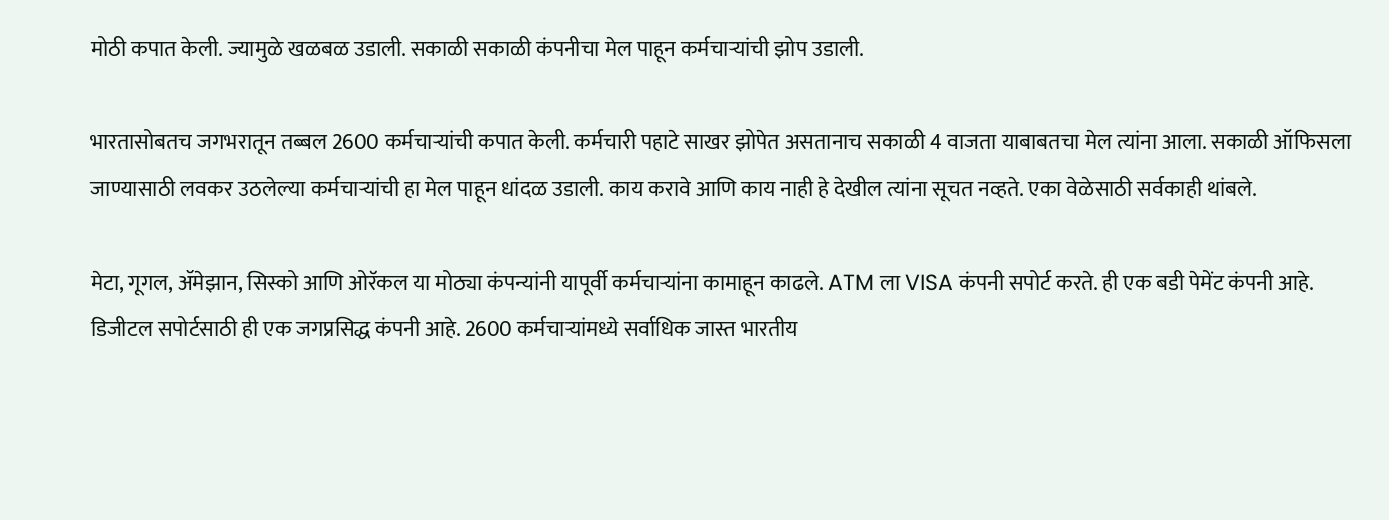मोठी कपात केली. ज्यामुळे खळबळ उडाली. सकाळी सकाळी कंपनीचा मेल पाहून कर्मचाऱ्यांची झोप उडाली.

भारतासोबतच जगभरातून तब्बल 2600 कर्मचाऱ्यांची कपात केली. कर्मचारी पहाटे साखर झोपेत असतानाच सकाळी 4 वाजता याबाबतचा मेल त्यांना आला. सकाळी ऑफिसला जाण्यासाठी लवकर उठलेल्या कर्मचाऱ्यांची हा मेल पाहून धांदळ उडाली. काय करावे आणि काय नाही हे देखील त्यांना सूचत नव्हते. एका वेळेसाठी सर्वकाही थांबले.

मेटा, गूगल, ॲमेझान, सिस्को आणि ओरॅकल या मोठ्या कंपन्यांनी यापूर्वी कर्मचाऱ्यांना कामाहून काढले. ATM ला VISA कंपनी सपोर्ट करते. ही एक बडी पेमेंट कंपनी आहे. डिजीटल सपोर्टसाठी ही एक जगप्रसिद्ध कंपनी आहे. 2600 कर्मचाऱ्यांमध्ये सर्वाधिक जास्त भारतीय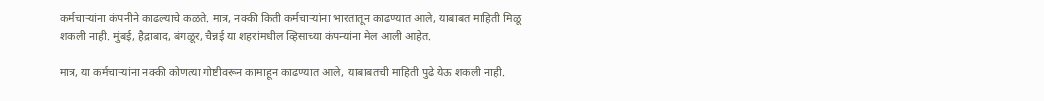कर्मचाऱ्यांना कंपनीने काढल्याचे कळते. मात्र, नक्की किती कर्मचाऱ्यांना भारतातून काढण्यात आले, याबाबत माहिती मिळू शकली नाही. मुंबई, हैद्राबाद, बंगळूर, चैन्नई या शहरांमधील व्हिसाच्या कंपन्यांना मेल आली आहेत.

मात्र, या कर्मचाऱ्यांना नक्की कोणत्या गोष्टीवरून कामाहून काढण्यात आले, याबाबतची माहिती पुढे येऊ शकली नाही.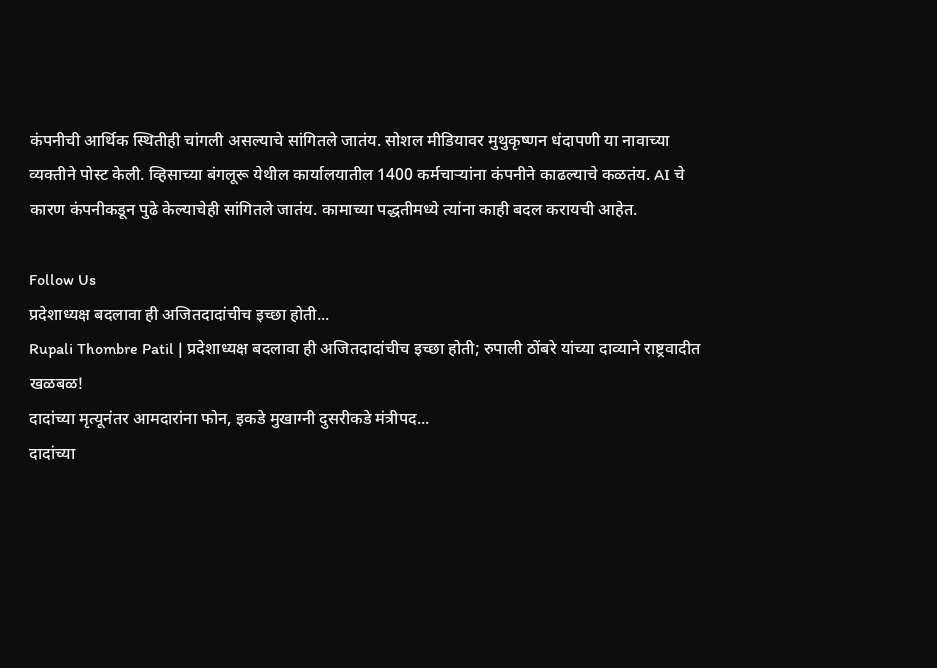कंपनीची आर्थिक स्थितीही चांगली असल्याचे सांगितले जातंय. सोशल मीडियावर मुथुकृष्णन धंदापणी या नावाच्या व्यक्तीने पोस्ट केली. व्हिसाच्या बंगलूरू येथील कार्यालयातील 1400 कर्मचाऱ्यांना कंपनीने काढल्याचे कळतंय. AI चे कारण कंपनीकडून पुढे केल्याचेही सांगितले जातंय. कामाच्या पद्धतीमध्ये त्यांना काही बदल करायची आहेत.

Follow Us
प्रदेशाध्यक्ष बदलावा ही अजितदादांचीच इच्छा होती...
Rupali Thombre Patil | प्रदेशाध्यक्ष बदलावा ही अजितदादांचीच इच्छा होती; रुपाली ठोंबरे यांच्या दाव्याने राष्ट्रवादीत खळबळ!
दादांच्या मृत्यूनंतर आमदारांना फोन, इकडे मुखाग्नी दुसरीकडे मंत्रीपद...
दादांच्या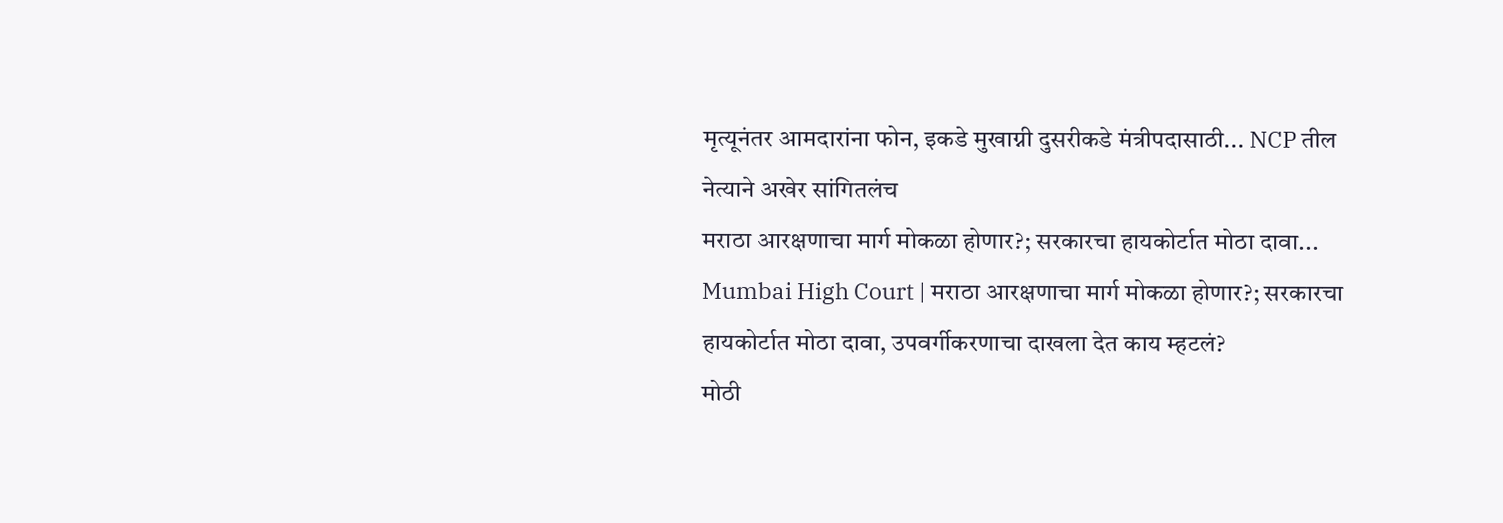मृत्यूनंतर आमदारांना फोन, इकडे मुखाग्नी दुसरीकडे मंत्रीपदासाठी... NCP तील नेत्याने अखेर सांगितलंच
मराठा आरक्षणाचा मार्ग मोकळा होणार?; सरकारचा हायकोर्टात मोठा दावा...
Mumbai High Court | मराठा आरक्षणाचा मार्ग मोकळा होणार?; सरकारचा हायकोर्टात मोठा दावा, उपवर्गीकरणाचा दाखला देत काय म्हटलं?
मोठी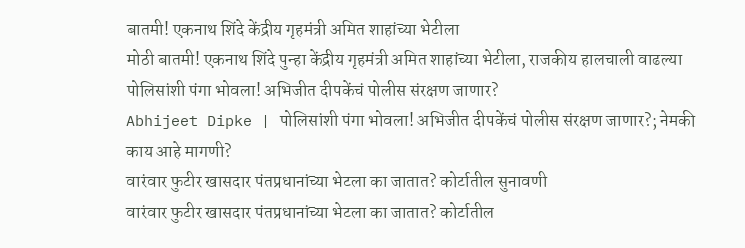बातमी! एकनाथ शिंदे केंद्रीय गृहमंत्री अमित शाहांच्या भेटीला
मोठी बातमी! एकनाथ शिंदे पुन्हा केंद्रीय गृहमंत्री अमित शाहांच्या भेटीला, राजकीय हालचाली वाढल्या
पोलिसांशी पंगा भोवला! अभिजीत दीपकेंचं पोलीस संरक्षण जाणार?
Abhijeet Dipke | पोलिसांशी पंगा भोवला! अभिजीत दीपकेंचं पोलीस संरक्षण जाणार?; नेमकी काय आहे मागणी?
वारंवार फुटीर खासदार पंतप्रधानांच्या भेटला का जातात? कोर्टातील सुनावणी
वारंवार फुटीर खासदार पंतप्रधानांच्या भेटला का जातात? कोर्टातील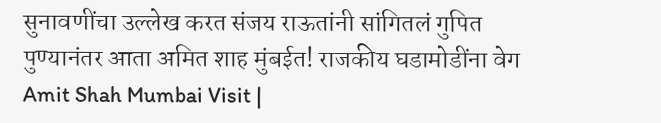सुनावणींचा उल्लेख करत संजय राऊतांनी सांगितलं गुपित
पुण्यानंतर आता अमित शाह मुंबईत! राजकीय घडामोडींना वेग
Amit Shah Mumbai Visit |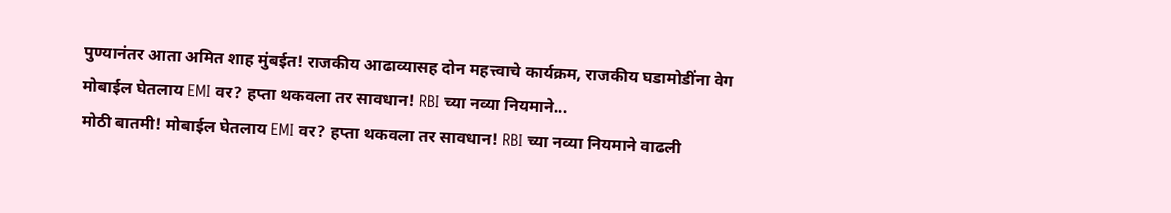पुण्यानंतर आता अमित शाह मुंबईत! राजकीय आढाव्यासह दोन महत्त्वाचे कार्यक्रम, राजकीय घडामोडींना वेग
मोबाईल घेतलाय EMI वर? हप्ता थकवला तर सावधान! RBI च्या नव्या नियमाने...
मोठी बातमी! मोबाईल घेतलाय EMI वर? हप्ता थकवला तर सावधान! RBI च्या नव्या नियमाने वाढली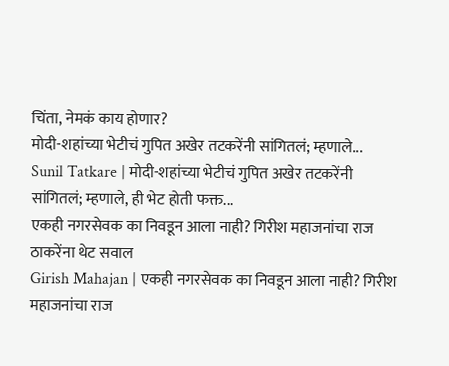चिंता, नेमकं काय होणार?
मोदी-शहांच्या भेटीचं गुपित अखेर तटकरेंनी सांगितलं; म्हणाले...
Sunil Tatkare | मोदी-शहांच्या भेटीचं गुपित अखेर तटकरेंनी सांगितलं; म्हणाले, ही भेट होती फक्त...
एकही नगरसेवक का निवडून आला नाही? गिरीश महाजनांचा राज ठाकरेंना थेट सवाल
Girish Mahajan | एकही नगरसेवक का निवडून आला नाही? गिरीश महाजनांचा राज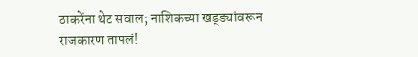ठाकरेंना थेट सवाल; नाशिकच्या खड्ड्यांवरून राजकारण तापलं!